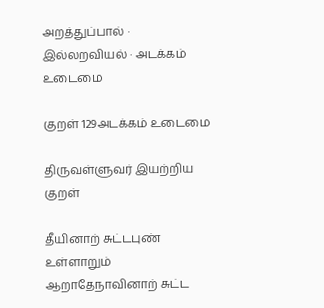அறத்துப்பால் · இல்லறவியல் · அடக்கம் உடைமை

குறள் 129அடக்கம் உடைமை

திருவள்ளுவர் இயற்றிய குறள்

தீயினாற் சுட்டபுண் உள்ளாறும் ஆறாதேநாவினாற் சுட்ட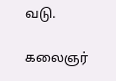வடு.

கலைஞர்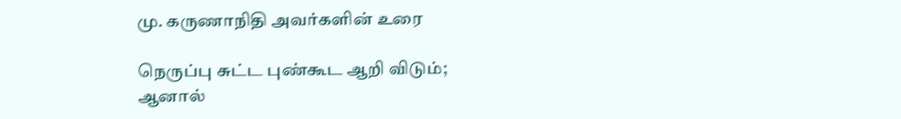மு. கருணாநிதி அவர்களின் உரை

நெருப்பு சுட்ட புண்கூட ஆறி விடும்; ஆனால்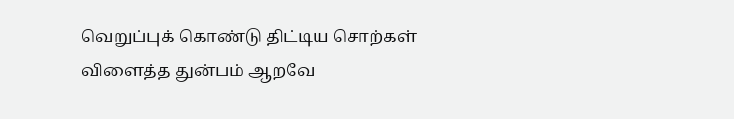வெறுப்புக் கொண்டு திட்டிய சொற்கள் விளைத்த துன்பம் ஆறவே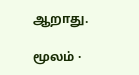ஆறாது.

மூலம் ·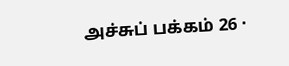அச்சுப் பக்கம் 26 ·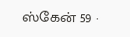ஸ்கேன் 59 ·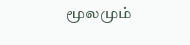மூலமும்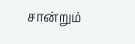சான்றும்